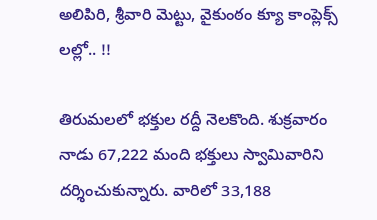అలిపిరి, శ్రీ‌వారి మెట్టు, వైకుంఠం క్యూ కాంప్లెక్స్ లల్లో.. !!

తిరుమలలో భక్తుల రద్దీ నెలకొంది. శుక్రవారం నాడు 67,222 మంది భక్తులు స్వామివారిని దర్శించుకున్నారు. వారిలో 33,188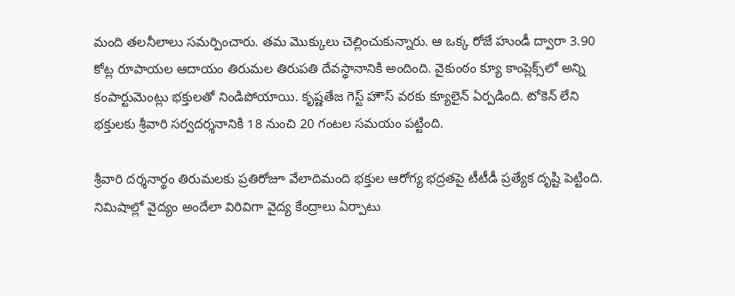మంది తలనీలాలు సమర్పించారు. తమ మొక్కులు చెల్లించుకున్నారు. ఆ ఒక్క రోజే హుండీ ద్వారా 3.90 కోట్ల రూపాయల ఆదాయం తిరుమల తిరుపతి దేవస్థానానికి అందింది. వైకుంఠం క్యూ కాంప్లెక్స్‌లో అన్ని కంపార్టుమెంట్లు భక్తులతో నిండిపోయాయి. కృష్ణతేజ గెస్ట్ హౌస్ వరకు క్యూలైన్ ఏర్పడింది. టోకెన్‌ లేని భక్తులకు శ్రీవారి సర్వదర్శనానికి 18 నుంచి 20 గంటల సమయం పట్టింది.

శ్రీ‌వారి ద‌ర్శ‌నార్థం తిరుమ‌ల‌కు ప్ర‌తిరోజూ వేలాదిమంది భ‌క్తుల ఆరోగ్య భ‌ద్ర‌త‌పై టీటీడీ ప్ర‌త్యేక దృష్టి పెట్టింది. నిమిషాల్లో వైద్యం అందేలా విరివిగా వైద్య కేంద్రాలు ఏర్పాటు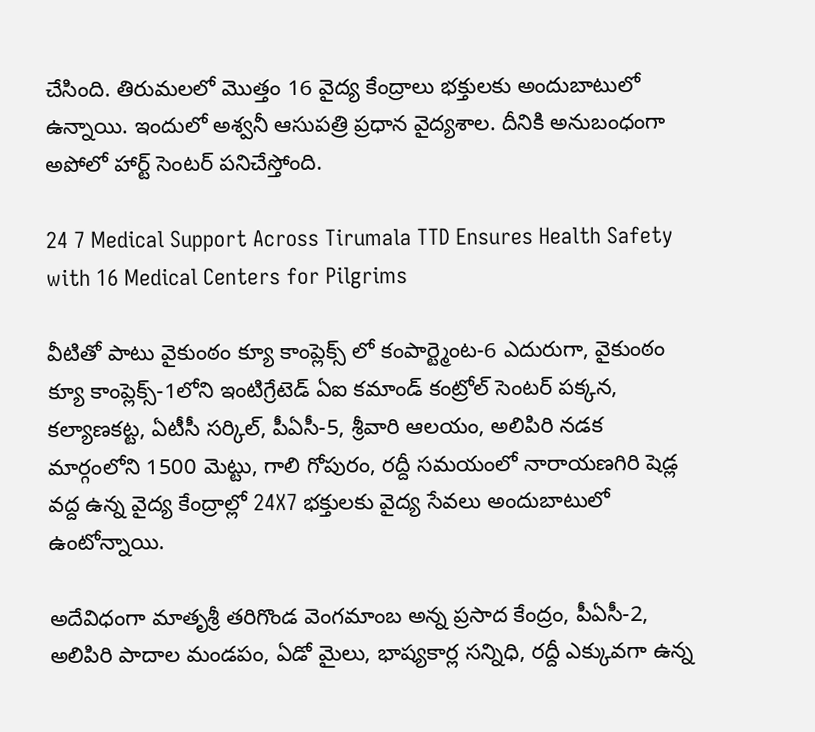చేసింది. తిరుమ‌ల‌లో మొత్తం 16 వైద్య కేంద్రాలు భ‌క్తుల‌కు అందుబాటులో ఉన్నాయి. ఇందులో అశ్వ‌నీ ఆసుప‌త్రి ప్ర‌ధాన వైద్య‌శాల. దీనికి అనుబంధంగా అపోలో హార్ట్ సెంట‌ర్ ప‌నిచేస్తోంది.

24 7 Medical Support Across Tirumala TTD Ensures Health Safety with 16 Medical Centers for Pilgrims

వీటితో పాటు వైకుంఠం క్యూ కాంప్లెక్స్ లో కంపార్ట్మెంట‌-6 ఎదురుగా, వైకుంఠం క్యూ కాంప్లెక్స్-1లోని ఇంటిగ్రేటెడ్ ఏఐ క‌మాండ్ కంట్రోల్ సెంట‌ర్ ప‌క్క‌న‌, క‌ల్యాణ‌క‌ట్ట‌, ఏటీసీ స‌ర్కిల్, పీఏసీ-5, శ్రీ‌వారి ఆల‌యం, అలిపిరి న‌డ‌క మార్గంలోని 1500 మెట్టు, గాలి గోపురం, ర‌ద్దీ స‌మ‌యంలో నారాయ‌ణ‌గిరి షెడ్ల‌ వ‌ద్ద ఉన్న వైద్య కేంద్రాల్లో 24X7 భ‌క్తుల‌కు వైద్య సేవ‌లు అందుబాటులో ఉంటోన్నాయి.

అదేవిధంగా మాతృశ్రీ త‌రిగొండ వెంగ‌మాంబ అన్న ప్ర‌సాద కేంద్రం, పీఏసీ-2, అలిపిరి పాదాల మండ‌పం, ఏడో మైలు, భాష్య‌కార్ల స‌న్నిధి, ర‌ద్దీ ఎక్కువ‌గా ఉన్న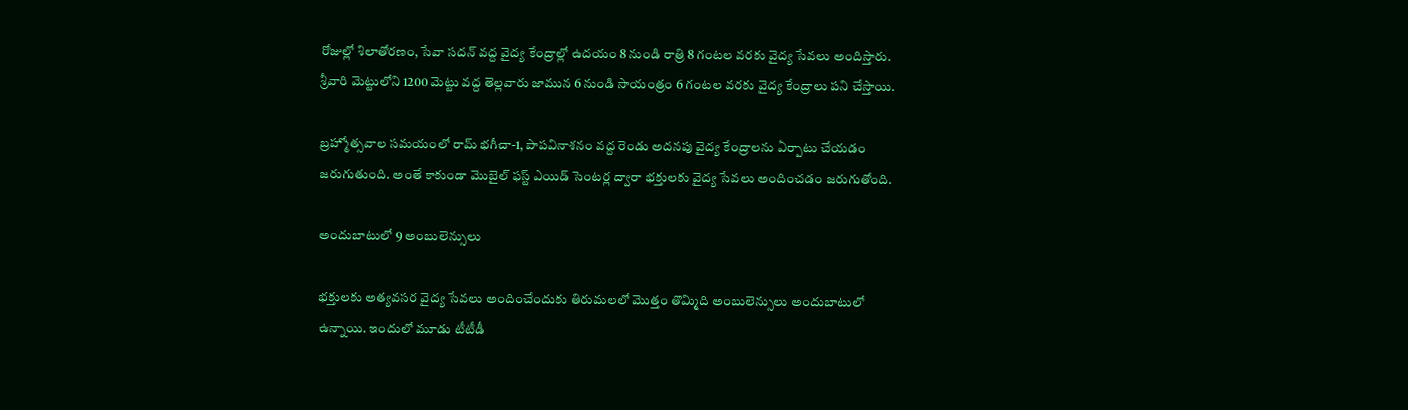రోజుల్లో శిలాతోర‌ణం, సేవా స‌ద‌న్ వ‌ద్ద‌ వైద్య కేంద్రాల్లో ఉద‌యం 8 నుండి రాత్రి 8 గంట‌ల వ‌ర‌కు వైద్య సేవ‌లు అందిస్తారు. శ్రీ‌వారి మెట్టులోని 1200 మెట్టు వ‌ద్ద తెల్లవారు జామున 6 నుండి సాయంత్రం 6 గంట‌ల వ‌ర‌కు వైద్య కేంద్రాలు పని చేస్తాయి.

బ్ర‌హ్మోత్స‌వాల స‌మ‌యంలో రామ్ భ‌గీచా-1, పాప‌వినాశ‌నం వ‌ద్ద రెండు అద‌న‌పు వైద్య కేంద్రాల‌ను ఏర్పాటు చేయ‌డం జ‌రుగుతుంది. అంతే కాకుండా మొబైల్ ఫ‌స్ట్ ఎయిడ్ సెంట‌ర్ల ద్వారా భక్తుల‌కు వైద్య సేవ‌లు అందించ‌డం జ‌రుగుతోంది.

అందుబాటులో 9 అంబులెన్సులు

భ‌క్తుల‌కు అత్య‌వ‌స‌ర వైద్య సేవ‌లు అందించేందుకు తిరుమ‌ల‌లో మొత్తం తొమ్మిది అంబులెన్సులు అందుబాటులో ఉన్నాయి. ఇందులో మూడు టీటీడీ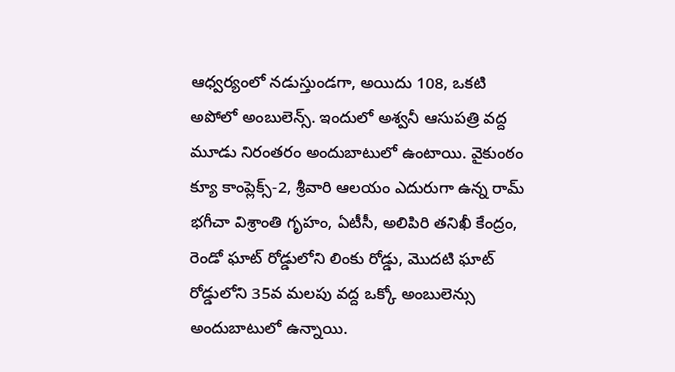ఆధ్వ‌ర్యంలో న‌డుస్తుండ‌గా, అయిదు 108, ఒకటి అపోలో అంబులెన్స్. ఇందులో అశ్వ‌నీ ఆసుప‌త్రి వ‌ద్ద మూడు నిరంతరం అందుబాటులో ఉంటాయి. వైకుంఠం క్యూ కాంప్లెక్స్-2, శ్రీ‌వారి ఆల‌యం ఎదురుగా ఉన్న రామ్ భ‌గీచా విశ్రాంతి గృహం, ఏటీసీ, అలిపిరి త‌నిఖీ కేంద్రం, రెండో ఘాట్ రోడ్డులోని లింకు రోడ్డు, మొద‌టి ఘాట్ రోడ్డులోని 35వ మ‌ల‌పు వ‌ద్ద ఒక్కో అంబులెన్సు అందుబాటులో ఉన్నాయి.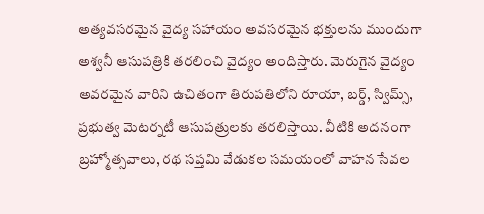అత్య‌వ‌స‌ర‌మైన వైద్య స‌హాయం అవ‌స‌ర‌మైన భ‌క్తుల‌ను ముందుగా అశ్వ‌నీ ఆసుప‌త్రికి త‌ర‌లించి వైద్యం అందిస్తారు. మెరుగైన వైద్యం అవ‌ర‌మైన వారిని ఉచితంగా తిరుప‌తిలోని రూయా, బ‌ర్డ్‌, స్విమ్స్, ప్ర‌భుత్వ మెట‌ర్న‌టీ ఆసుప‌త్రుల‌కు తరలిస్తాయి. వీటికి అద‌నంగా బ్ర‌హ్మోత్స‌వాలు, ర‌థ స‌ప్త‌మి వేడుక‌ల స‌మ‌యంలో వాహ‌న సేవ‌ల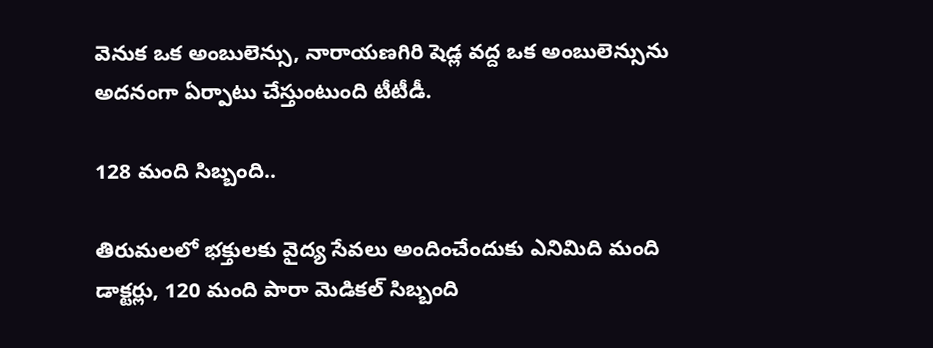వెనుక ఒక అంబులెన్సు, నారాయ‌ణగిరి షెడ్ల వ‌ద్ద ఒక అంబులెన్సును అద‌నంగా ఏర్పాటు చేస్తుంటుంది టీటీడీ.

128 మంది సిబ్బంది..

తిరుమ‌ల‌లో భ‌క్తుల‌కు వైద్య సేవ‌లు అందించేందుకు ఎనిమిది మంది డాక్ట‌ర్లు, 120 మంది పారా మెడిక‌ల్ సిబ్బంది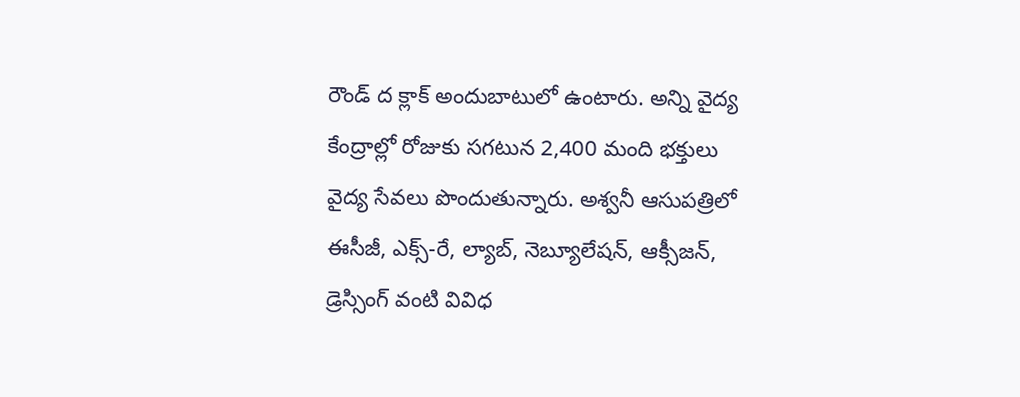రౌండ్ ద క్లాక్ అందుబాటులో ఉంటారు. అన్ని వైద్య కేంద్రాల్లో రోజుకు స‌గటున 2,400 మంది భ‌క్తులు వైద్య సేవ‌లు పొందుతున్నారు. అశ్వ‌నీ ఆసుప‌త్రిలో ఈసీజీ, ఎక్స్-రే, ల్యాబ్, నెబ్యూలేష‌న్, ఆక్సీజ‌న్, డ్రెస్సింగ్ వంటి వివిధ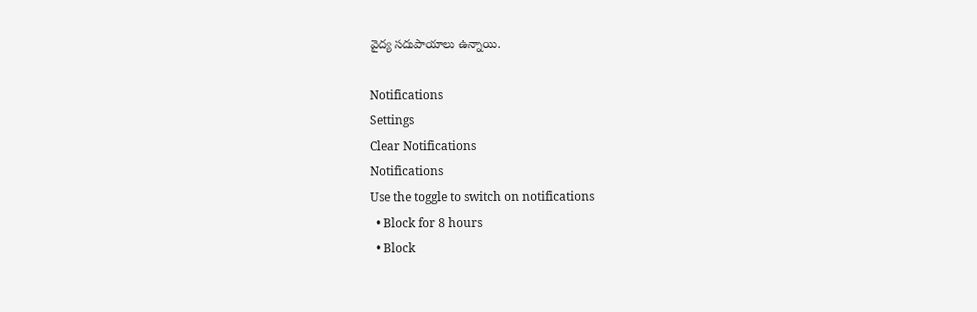వైద్య స‌దుపాయాల‌ు ఉన్నాయి.

Notifications
Settings
Clear Notifications
Notifications
Use the toggle to switch on notifications
  • Block for 8 hours
  • Block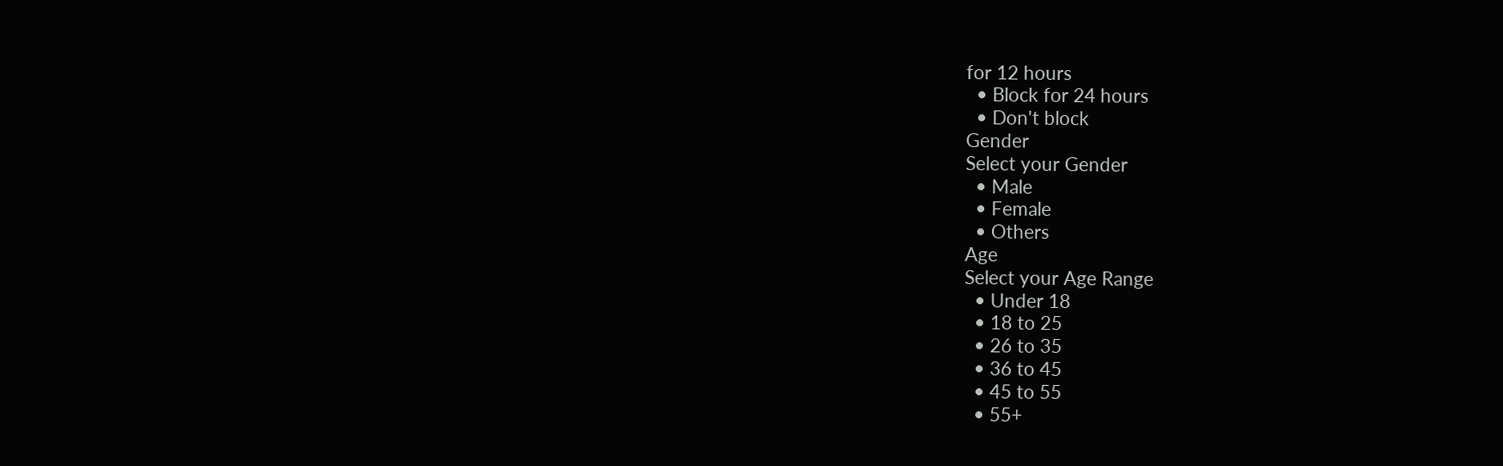for 12 hours
  • Block for 24 hours
  • Don't block
Gender
Select your Gender
  • Male
  • Female
  • Others
Age
Select your Age Range
  • Under 18
  • 18 to 25
  • 26 to 35
  • 36 to 45
  • 45 to 55
  • 55+